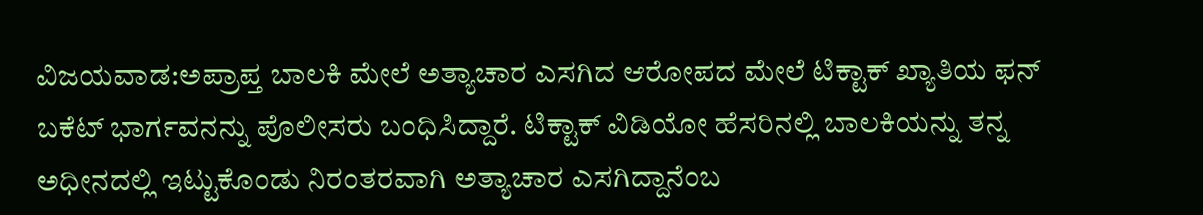ವಿಜಯವಾಡ:ಅಪ್ರಾಪ್ತ ಬಾಲಕಿ ಮೇಲೆ ಅತ್ಯಾಚಾರ ಎಸಗಿದ ಆರೋಪದ ಮೇಲೆ ಟಿಕ್ಟಾಕ್ ಖ್ಯಾತಿಯ ಫನ್ ಬಕೆಟ್ ಭಾರ್ಗವನನ್ನು ಪೊಲೀಸರು ಬಂಧಿಸಿದ್ದಾರೆ. ಟಿಕ್ಟಾಕ್ ವಿಡಿಯೋ ಹೆಸರಿನಲ್ಲಿ ಬಾಲಕಿಯನ್ನು ತನ್ನ ಅಧೀನದಲ್ಲಿ ಇಟ್ಟುಕೊಂಡು ನಿರಂತರವಾಗಿ ಅತ್ಯಾಚಾರ ಎಸಗಿದ್ದಾನೆಂಬ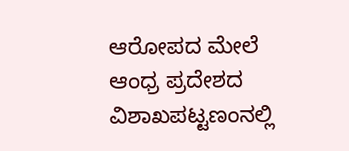ಆರೋಪದ ಮೇಲೆ ಆಂಧ್ರ ಪ್ರದೇಶದ ವಿಶಾಖಪಟ್ಟಣಂನಲ್ಲಿ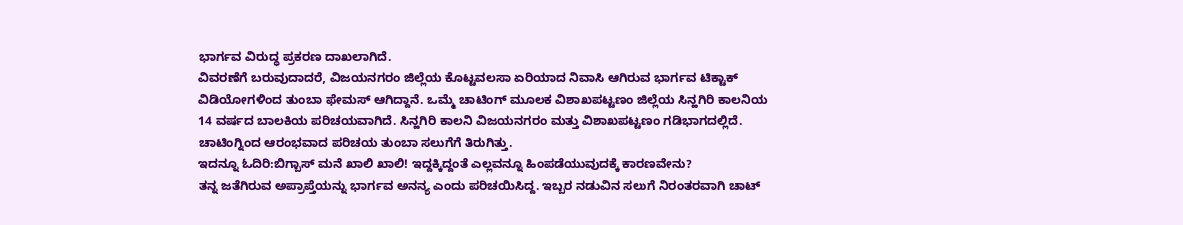ಭಾರ್ಗವ ವಿರುದ್ಧ ಪ್ರಕರಣ ದಾಖಲಾಗಿದೆ.
ವಿವರಣೆಗೆ ಬರುವುದಾದರೆ, ವಿಜಯನಗರಂ ಜಿಲ್ಲೆಯ ಕೊಟ್ಟವಲಸಾ ಏರಿಯಾದ ನಿವಾಸಿ ಆಗಿರುವ ಭಾರ್ಗವ ಟಿಕ್ಟಾಕ್ ವಿಡಿಯೋಗಳಿಂದ ತುಂಬಾ ಫೇಮಸ್ ಆಗಿದ್ದಾನೆ. ಒಮ್ಮೆ ಚಾಟಿಂಗ್ ಮೂಲಕ ವಿಶಾಖಪಟ್ಟಣಂ ಜಿಲ್ಲೆಯ ಸಿನ್ಹಗಿರಿ ಕಾಲನಿಯ 14 ವರ್ಷದ ಬಾಲಕಿಯ ಪರಿಚಯವಾಗಿದೆ. ಸಿನ್ಹಗಿರಿ ಕಾಲನಿ ವಿಜಯನಗರಂ ಮತ್ತು ವಿಶಾಖಪಟ್ಟಣಂ ಗಡಿಭಾಗದಲ್ಲಿದೆ. ಚಾಟಿಂಗ್ನಿಂದ ಆರಂಭವಾದ ಪರಿಚಯ ತುಂಬಾ ಸಲುಗೆಗೆ ತಿರುಗಿತ್ತು.
ಇದನ್ನೂ ಓದಿರಿ:ಬಿಗ್ಬಾಸ್ ಮನೆ ಖಾಲಿ ಖಾಲಿ! ಇದ್ದಕ್ಕಿದ್ದಂತೆ ಎಲ್ಲವನ್ನೂ ಹಿಂಪಡೆಯುವುದಕ್ಕೆ ಕಾರಣವೇನು?
ತನ್ನ ಜತೆಗಿರುವ ಅಪ್ರಾಪ್ತೆಯನ್ನು ಭಾರ್ಗವ ಅನನ್ಯ ಎಂದು ಪರಿಚಯಿಸಿದ್ದ. ಇಬ್ಬರ ನಡುವಿನ ಸಲುಗೆ ನಿರಂತರವಾಗಿ ಚಾಟ್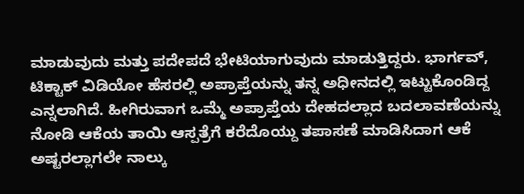ಮಾಡುವುದು ಮತ್ತು ಪದೇಪದೆ ಭೇಟಿಯಾಗುವುದು ಮಾಡುತ್ತಿದ್ದರು. ಭಾರ್ಗವ್, ಟಿಕ್ಟಾಕ್ ವಿಡಿಯೋ ಹೆಸರಲ್ಲಿ ಅಪ್ರಾಪ್ತೆಯನ್ನು ತನ್ನ ಅಧೀನದಲ್ಲಿ ಇಟ್ಟುಕೊಂಡಿದ್ದ ಎನ್ನಲಾಗಿದೆ. ಹೀಗಿರುವಾಗ ಒಮ್ಮೆ ಅಪ್ರಾಪ್ತೆಯ ದೇಹದಲ್ಲಾದ ಬದಲಾವಣೆಯನ್ನು ನೋಡಿ ಆಕೆಯ ತಾಯಿ ಆಸ್ಪತ್ರೆಗೆ ಕರೆದೊಯ್ದು ತಪಾಸಣೆ ಮಾಡಿಸಿದಾಗ ಆಕೆ ಅಷ್ಟರಲ್ಲಾಗಲೇ ನಾಲ್ಕು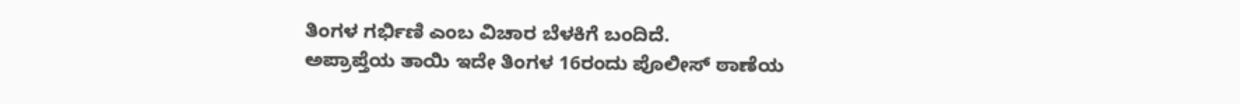ತಿಂಗಳ ಗರ್ಭಿಣಿ ಎಂಬ ವಿಚಾರ ಬೆಳಕಿಗೆ ಬಂದಿದೆ.
ಅಪ್ರಾಪ್ತೆಯ ತಾಯಿ ಇದೇ ತಿಂಗಳ 16ರಂದು ಪೊಲೀಸ್ ಠಾಣೆಯ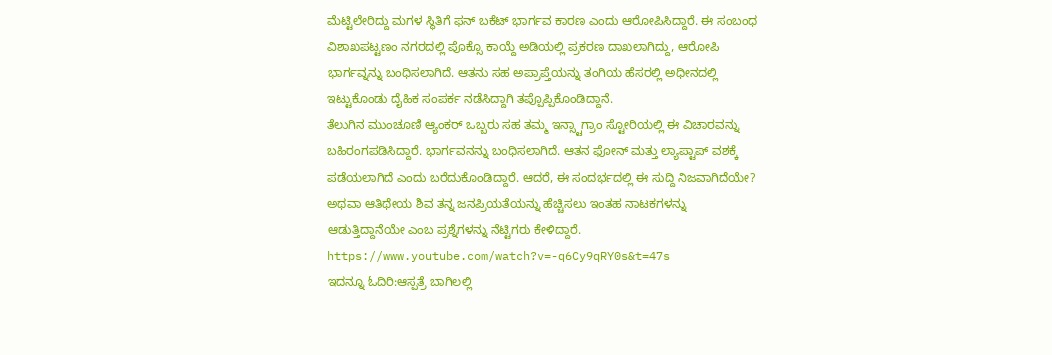ಮೆಟ್ಟಿಲೇರಿದ್ದು ಮಗಳ ಸ್ಥಿತಿಗೆ ಫನ್ ಬಕೆಟ್ ಭಾರ್ಗವ ಕಾರಣ ಎಂದು ಆರೋಪಿಸಿದ್ದಾರೆ. ಈ ಸಂಬಂಧ ವಿಶಾಖಪಟ್ಟಣಂ ನಗರದಲ್ಲಿ ಪೊಕ್ಸೊ ಕಾಯ್ದೆ ಅಡಿಯಲ್ಲಿ ಪ್ರಕರಣ ದಾಖಲಾಗಿದ್ದು, ಆರೋಪಿ ಭಾರ್ಗವ್ನನ್ನು ಬಂಧಿಸಲಾಗಿದೆ. ಆತನು ಸಹ ಅಪ್ರಾಪ್ತೆಯನ್ನು ತಂಗಿಯ ಹೆಸರಲ್ಲಿ ಅಧೀನದಲ್ಲಿ ಇಟ್ಟುಕೊಂಡು ದೈಹಿಕ ಸಂಪರ್ಕ ನಡೆಸಿದ್ದಾಗಿ ತಪ್ಪೊಪ್ಪಿಕೊಂಡಿದ್ದಾನೆ.
ತೆಲುಗಿನ ಮುಂಚೂಣಿ ಆ್ಯಂಕರ್ ಒಬ್ಬರು ಸಹ ತಮ್ಮ ಇನ್ಸ್ಟಾಗ್ರಾಂ ಸ್ಟೋರಿಯಲ್ಲಿ ಈ ವಿಚಾರವನ್ನು ಬಹಿರಂಗಪಡಿಸಿದ್ದಾರೆ. ಭಾರ್ಗವನನ್ನು ಬಂಧಿಸಲಾಗಿದೆ. ಆತನ ಫೋನ್ ಮತ್ತು ಲ್ಯಾಪ್ಟಾಪ್ ವಶಕ್ಕೆ ಪಡೆಯಲಾಗಿದೆ ಎಂದು ಬರೆದುಕೊಂಡಿದ್ದಾರೆ. ಆದರೆ, ಈ ಸಂದರ್ಭದಲ್ಲಿ ಈ ಸುದ್ದಿ ನಿಜವಾಗಿದೆಯೇ? ಅಥವಾ ಆತಿಥೇಯ ಶಿವ ತನ್ನ ಜನಪ್ರಿಯತೆಯನ್ನು ಹೆಚ್ಚಿಸಲು ಇಂತಹ ನಾಟಕಗಳನ್ನು ಆಡುತ್ತಿದ್ದಾನೆಯೇ ಎಂಬ ಪ್ರಶ್ನೆಗಳನ್ನು ನೆಟ್ಟಿಗರು ಕೇಳಿದ್ದಾರೆ.
https://www.youtube.com/watch?v=-q6Cy9qRY0s&t=47s
ಇದನ್ನೂ ಓದಿರಿ:ಆಸ್ಪತ್ರೆ ಬಾಗಿಲಲ್ಲಿ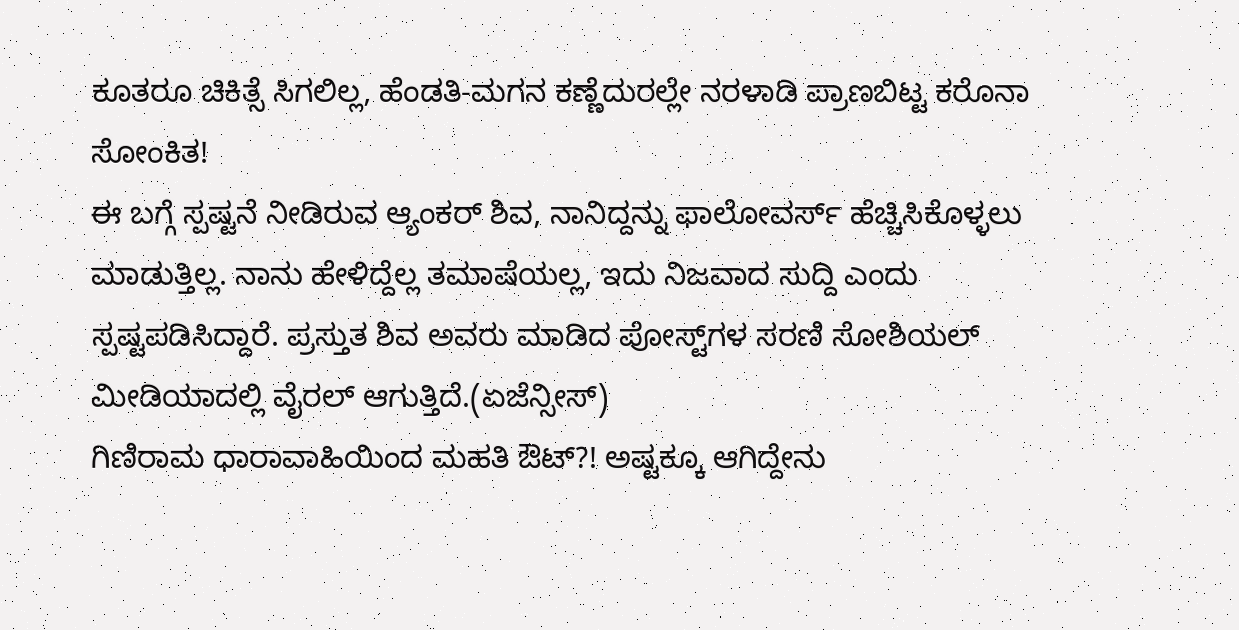ಕೂತರೂ ಚಿಕಿತ್ಸೆ ಸಿಗಲಿಲ್ಲ, ಹೆಂಡತಿ-ಮಗನ ಕಣ್ಣೆದುರಲ್ಲೇ ನರಳಾಡಿ ಪ್ರಾಣಬಿಟ್ಟ ಕರೊನಾ ಸೋಂಕಿತ!
ಈ ಬಗ್ಗೆ ಸ್ಪಷ್ಟನೆ ನೀಡಿರುವ ಆ್ಯಂಕರ್ ಶಿವ, ನಾನಿದ್ದನ್ನು ಫಾಲೋವರ್ಸ್ ಹೆಚ್ಚಿಸಿಕೊಳ್ಳಲು ಮಾಡುತ್ತಿಲ್ಲ. ನಾನು ಹೇಳಿದ್ದೆಲ್ಲ ತಮಾಷೆಯಲ್ಲ, ಇದು ನಿಜವಾದ ಸುದ್ದಿ ಎಂದು ಸ್ಪಷ್ಟಪಡಿಸಿದ್ದಾರೆ. ಪ್ರಸ್ತುತ ಶಿವ ಅವರು ಮಾಡಿದ ಪೋಸ್ಟ್‌ಗಳ ಸರಣಿ ಸೋಶಿಯಲ್ ಮೀಡಿಯಾದಲ್ಲಿ ವೈರಲ್ ಆಗುತ್ತಿದೆ.(ಏಜೆನ್ಸೀಸ್)
ಗಿಣಿರಾಮ ಧಾರಾವಾಹಿಯಿಂದ ಮಹತಿ ಔಟ್?! ಅಷ್ಟಕ್ಕೂ ಆಗಿದ್ದೇನು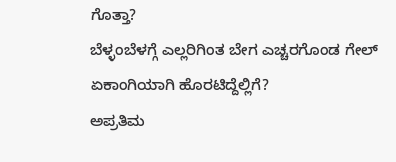ಗೊತ್ತಾ?
ಬೆಳ್ಳಂಬೆಳಗ್ಗೆ ಎಲ್ಲರಿಗಿಂತ ಬೇಗ ಎಚ್ಚರಗೊಂಡ ಗೇಲ್ ಏಕಾಂಗಿಯಾಗಿ ಹೊರಟಿದ್ದೆಲ್ಲಿಗೆ?
ಅಪ್ರತಿಮ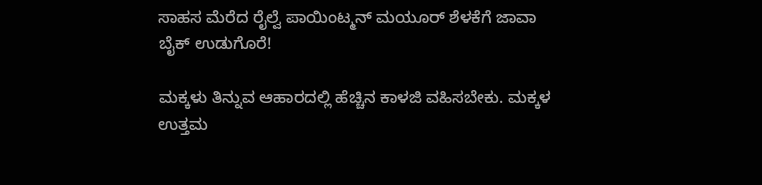ಸಾಹಸ ಮೆರೆದ ರೈಲ್ವೆ ಪಾಯಿಂಟ್ಮನ್ ಮಯೂರ್ ಶೆಳಕೆಗೆ ಜಾವಾ ಬೈಕ್ ಉಡುಗೊರೆ!

ಮಕ್ಕಳು ತಿನ್ನುವ ಆಹಾರದಲ್ಲಿ ಹೆಚ್ಚಿನ ಕಾಳಜಿ ವಹಿಸಬೇಕು. ಮಕ್ಕಳ ಉತ್ತಮ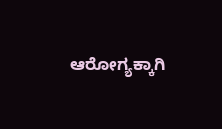ಆರೋಗ್ಯಕ್ಕಾಗಿ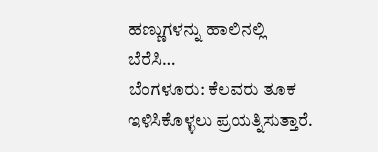ಹಣ್ಣುಗಳನ್ನು ಹಾಲಿನಲ್ಲಿ ಬೆರೆಸಿ…
ಬೆಂಗಳೂರು: ಕೆಲವರು ತೂಕ ಇಳಿಸಿಕೊಳ್ಳಲು ಪ್ರಯತ್ನಿಸುತ್ತಾರೆ.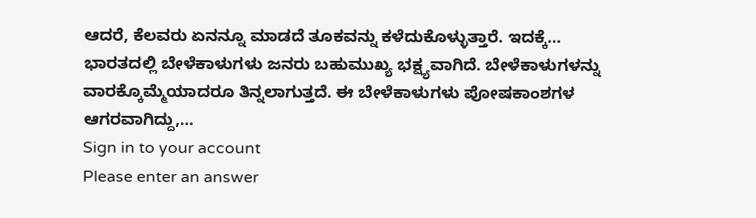ಆದರೆ, ಕೆಲವರು ಏನನ್ನೂ ಮಾಡದೆ ತೂಕವನ್ನು ಕಳೆದುಕೊಳ್ಳುತ್ತಾರೆ. ಇದಕ್ಕೆ…
ಭಾರತದಲ್ಲಿ ಬೇಳೆಕಾಳುಗಳು ಜನರು ಬಹುಮುಖ್ಯ ಭಕ್ಷ್ಯವಾಗಿದೆ. ಬೇಳೆಕಾಳುಗಳನ್ನು ವಾರಕ್ಕೊಮ್ಮೆಯಾದರೂ ತಿನ್ನಲಾಗುತ್ತದೆ. ಈ ಬೇಳೆಕಾಳುಗಳು ಪೋಷಕಾಂಶಗಳ ಆಗರವಾಗಿದ್ದು,…
Sign in to your account
Please enter an answer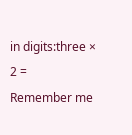in digits:three × 2 =
Remember me